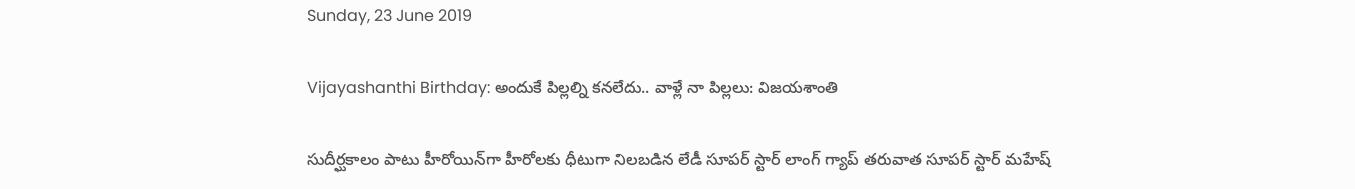Sunday, 23 June 2019

Vijayashanthi Birthday: అందుకే పిల్లల్ని కనలేదు.. వాళ్లే నా పిల్లలు: విజయశాంతి

సుదీర్ఘకాలం పాటు హీరోయిన్‌గా హీరోలకు ధీటుగా నిలబడిన లేడీ సూపర్ స్టార్ లాంగ్ గ్యాప్ తరువాత సూపర్ స్టార్ మహేష్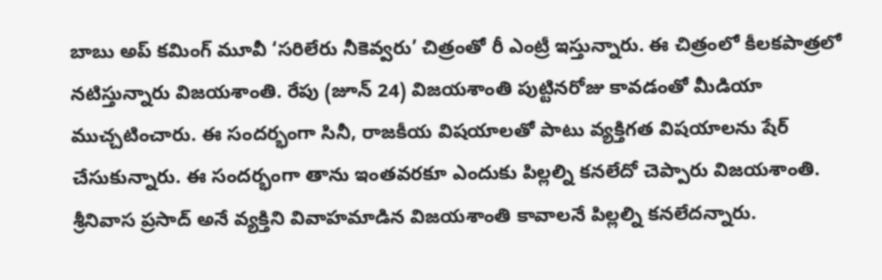బాబు అప్ కమింగ్ మూవీ ‘సరిలేరు నీకెవ్వరు’ చిత్రంతో రీ ఎంట్రీ ఇస్తున్నారు. ఈ చిత్రంలో కీలకపాత్రలో నటిస్తున్నారు విజయశాంతి. రేపు (జూన్ 24) విజయశాంతి పుట్టినరోజు కావడంతో మీడియా ముచ్చటించారు. ఈ సందర్భంగా సినీ, రాజకీయ విషయాలతో పాటు వ్యక్తిగత విషయాలను షేర్ చేసుకున్నారు. ఈ సందర్భంగా తాను ఇంతవరకూ ఎందుకు పిల్లల్ని కనలేదో చెప్పారు విజయశాంతి. శ్రీనివాస ప్రసాద్ అనే వ్యక్తిని వివాహమాడిన విజయశాంతి కావాలనే పిల్లల్ని కనలేదన్నారు.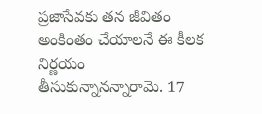ప్రజాసేవకు తన జీవితం అంకింతం చేయాలనే ఈ కీలక నిర్ణయం తీసుకున్నానన్నారామె. 17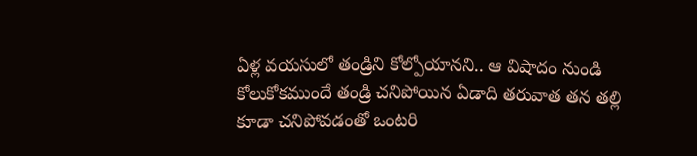ఏళ్ల వయసులో తండ్రిని కోల్పోయానని.. ఆ విషాదం నుండి కోలుకోకముందే తండ్రి చనిపోయిన ఏడాది తరువాత తన తల్లి కూడా చనిపోవడంతో ఒంటరి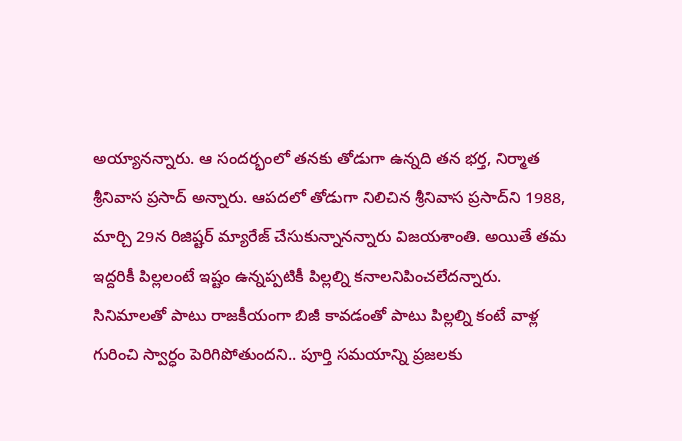అయ్యానన్నారు. ఆ సందర్భంలో తనకు తోడుగా ఉన్నది తన భర్త, నిర్మాత శ్రీనివాస ప్రసాద్ అన్నారు. ఆపదలో తోడుగా నిలిచిన శ్రీనివాస ప్రసాద్‌ని 1988, మార్చి 29న రిజిష్టర్ మ్యారేజ్ చేసుకున్నానన్నారు విజయశాంతి. అయితే తమ ఇద్దరికీ పిల్లలంటే ఇష్టం ఉన్నప్పటికీ పిల్లల్ని కనాలనిపించలేదన్నారు. సినిమాలతో పాటు రాజకీయంగా బిజీ కావడంతో పాటు పిల్లల్ని కంటే వాళ్ల గురించి స్వార్ధం పెరిగిపోతుందని.. పూర్తి సమయాన్ని ప్రజలకు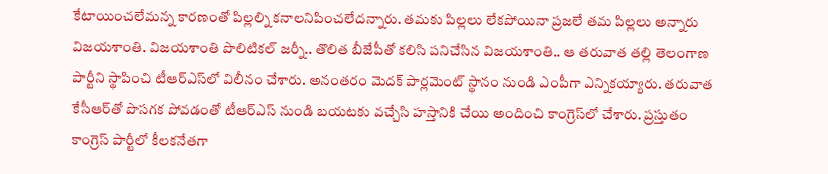కేటాయించలేమన్న కారణంతో పిల్లల్ని కనాలనిపించలేదన్నారు. తమకు పిల్లలు లేకపోయినా ప్రజలే తమ పిల్లలు అన్నారు విజయశాంతి. విజయశాంతి పొలిటికల్ జర్నీ.. తొలిత బీజేపీతో కలిసి పనిచేసిన విజయశాంతి.. ఆ తరువాత తల్లి తెలంగాణ పార్టీని స్థాపించి టీఆర్‌ఎస్‌లో విలీనం చేశారు. అనంతరం మెదక్ పార్లమెంట్ స్థానం నుండి ఎంపీగా ఎన్నికయ్యారు. తరువాత కేసీఆర్‌తో పొసగక పోవడంతో టీఆర్‌ఎస్ నుండి బయటకు వచ్చేసి హస్తానికి చేయి అందించి కాంగ్రెస్‌లో చేశారు. ప్రస్తుతం కాంగ్రెస్ పార్టీలో కీలకనేతగా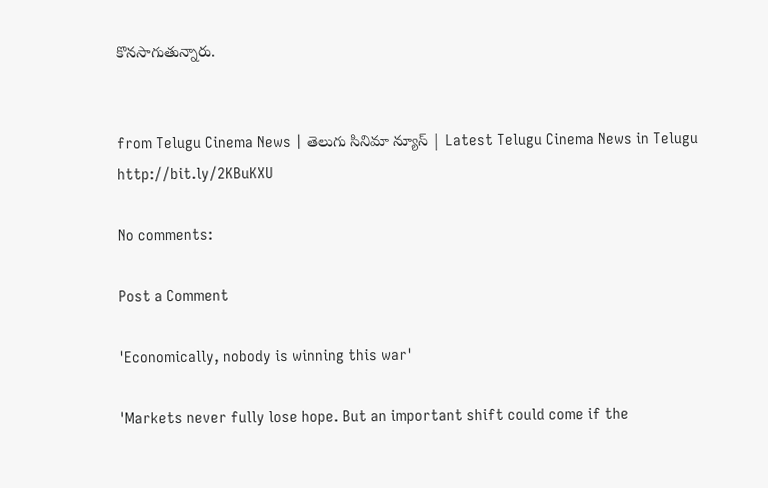కొనసాగుతున్నారు.


from Telugu Cinema News | తెలుగు సినిమా న్యూస్ | Latest Telugu Cinema News in Telugu http://bit.ly/2KBuKXU

No comments:

Post a Comment

'Economically, nobody is winning this war'

'Markets never fully lose hope. But an important shift could come if the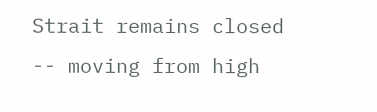Strait remains closed -- moving from high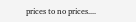prices to no prices....